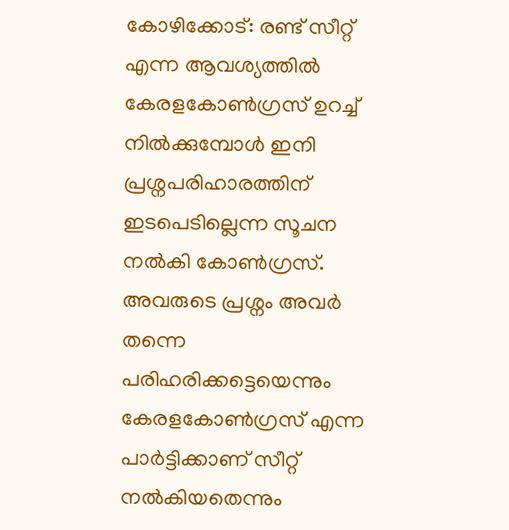കോഴിക്കോട്: രണ്ട് സീറ്റ് എന്ന ആവശ്യത്തിൽ കേരളകോൺഗ്രസ് ഉറച്ച് നിൽക്കുമ്പോൾ ഇനി പ്രശ്നപരിഹാരത്തിന് ഇടപെടില്ലെന്ന സൂചന നൽകി കോൺഗ്രസ്. അവരുടെ പ്രശ്നം അവർ തന്നെ പരിഹരിക്കട്ടെയെന്നും കേരളകോൺഗ്രസ് എന്ന പാർട്ടിക്കാണ് സീറ്റ് നൽകിയതെന്നും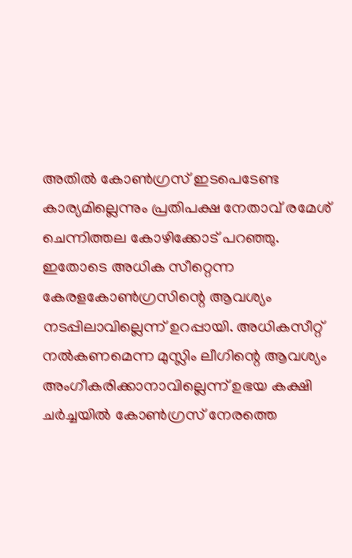അതിൽ കോൺഗ്രസ് ഇടപെടേണ്ട കാര്യമില്ലെന്നും പ്രതിപക്ഷ നേതാവ് രമേശ് ചെന്നിത്തല കോഴിക്കോട് പറഞ്ഞു. ഇതോടെ അധിക സീറ്റെന്ന കേരളകോൺഗ്രസിന്റെ ആവശ്യം നടപ്പിലാവില്ലെന്ന് ഉറപ്പായി. അധികസീറ്റ് നൽകണമെന്ന മുസ്ലിം ലീഗിന്റെ ആവശ്യം അംഗീകരിക്കാനാവില്ലെന്ന് ഉഭയ കക്ഷി ചർച്ചയിൽ കോൺഗ്രസ് നേരത്തെ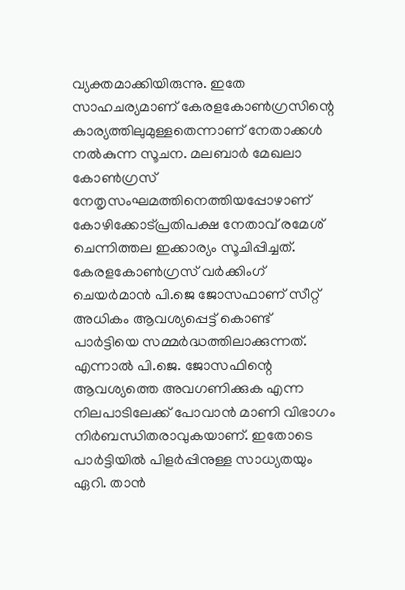വ്യക്തമാക്കിയിരുന്നു. ഇതേ സാഹചര്യമാണ് കേരളകോൺഗ്രസിന്റെ കാര്യത്തിലുമുള്ളതെന്നാണ് നേതാക്കൾ നൽകുന്ന സൂചന. മലബാർ മേഖലാ കോൺഗ്രസ് നേതൃസംഘമത്തിനെത്തിയപ്പോഴാണ് കോഴിക്കോട്പ്രതിപക്ഷ നേതാവ് രമേശ് ചെന്നിത്തല ഇക്കാര്യം സൂചിപ്പിച്ചത്. കേരളകോൺഗ്രസ് വർക്കിംഗ് ചെയർമാൻ പി.ജെ ജോസഫാണ് സീറ്റ് അധികം ആവശ്യപ്പെട്ട് കൊണ്ട് പാർട്ടിയെ സമ്മർദ്ധത്തിലാക്കുന്നത്. എന്നാൽ പി.ജെ. ജോസഫിന്റെ ആവശ്യത്തെ അവഗണിക്കുക എന്ന നിലപാടിലേക്ക് പോവാൻ മാണി വിഭാഗം നിർബന്ധിതരാവുകയാണ്. ഇതോടെ പാർട്ടിയിൽ പിളർപ്പിനുള്ള സാധ്യതയും ഏറി. താൻ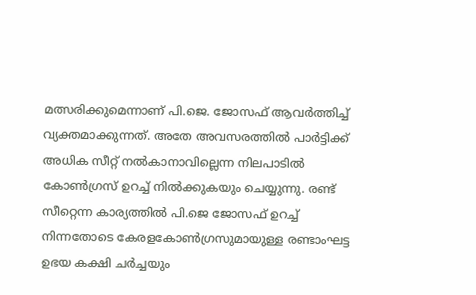മത്സരിക്കുമെന്നാണ് പി.ജെ. ജോസഫ് ആവർത്തിച്ച് വ്യക്തമാക്കുന്നത്. അതേ അവസരത്തിൽ പാർട്ടിക്ക് അധിക സീറ്റ് നൽകാനാവില്ലെന്ന നിലപാടിൽ കോൺഗ്രസ് ഉറച്ച് നിൽക്കുകയും ചെയ്യുന്നു. രണ്ട് സീറ്റെന്ന കാര്യത്തിൽ പി.ജെ ജോസഫ് ഉറച്ച് നിന്നതോടെ കേരളകോൺഗ്രസുമായുള്ള രണ്ടാംഘട്ട ഉഭയ കക്ഷി ചർച്ചയും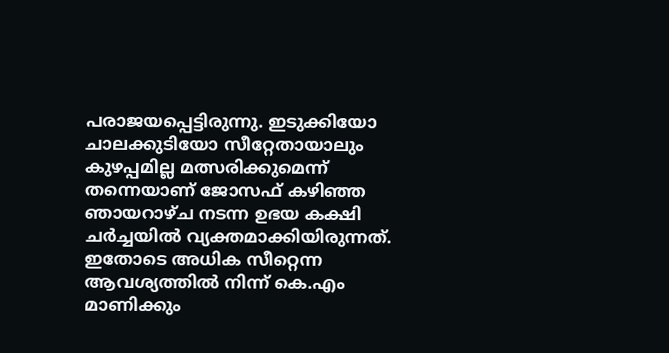പരാജയപ്പെട്ടിരുന്നു. ഇടുക്കിയോ ചാലക്കുടിയോ സീറ്റേതായാലും കുഴപ്പമില്ല മത്സരിക്കുമെന്ന് തന്നെയാണ് ജോസഫ് കഴിഞ്ഞ ഞായറാഴ്ച നടന്ന ഉഭയ കക്ഷി ചർച്ചയിൽ വ്യക്തമാക്കിയിരുന്നത്. ഇതോടെ അധിക സീറ്റെന്ന ആവശ്യത്തിൽ നിന്ന് കെ.എം മാണിക്കും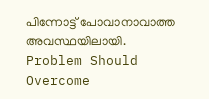പിന്നോട്ട് പോവാനാവാത്ത അവസ്ഥയിലായി. Problem Should Overcome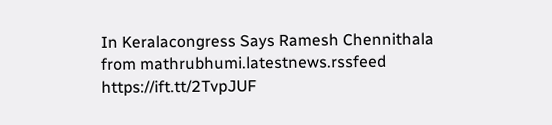In Keralacongress Says Ramesh Chennithala
from mathrubhumi.latestnews.rssfeed https://ift.tt/2TvpJUF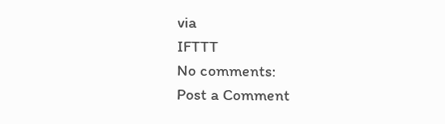via
IFTTT
No comments:
Post a Comment